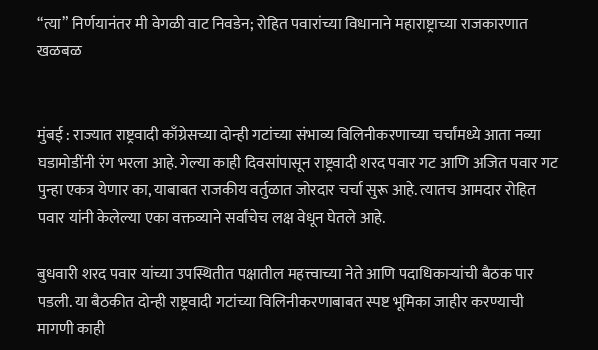“त्या” निर्णयानंतर मी वेगळी वाट निवडेन; रोहित पवारांच्या विधानाने महाराष्ट्राच्या राजकारणात खळबळ


मुंबई : राज्यात राष्ट्रवादी काँग्रेसच्या दोन्ही गटांच्या संभाव्य विलिनीकरणाच्या चर्चांमध्ये आता नव्या घडामोडींनी रंग भरला आहे. गेल्या काही दिवसांपासून राष्ट्रवादी शरद पवार गट आणि अजित पवार गट पुन्हा एकत्र येणार का, याबाबत राजकीय वर्तुळात जोरदार चर्चा सुरू आहे. त्यातच आमदार रोहित पवार यांनी केलेल्या एका वक्तव्याने सर्वांचेच लक्ष वेधून घेतले आहे.

बुधवारी शरद पवार यांच्या उपस्थितीत पक्षातील महत्त्वाच्या नेते आणि पदाधिकाऱ्यांची बैठक पार पडली. या बैठकीत दोन्ही राष्ट्रवादी गटांच्या विलिनीकरणाबाबत स्पष्ट भूमिका जाहीर करण्याची मागणी काही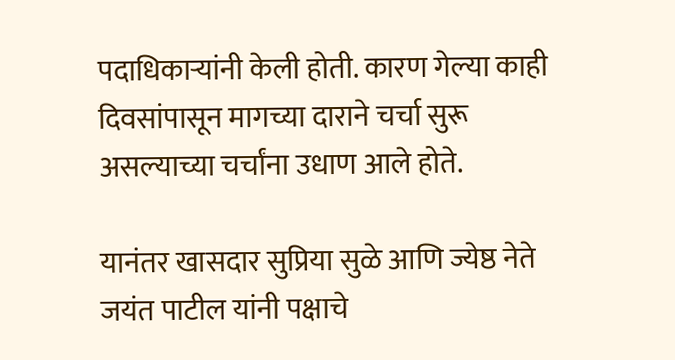पदाधिकाऱ्यांनी केली होती. कारण गेल्या काही दिवसांपासून मागच्या दाराने चर्चा सुरू असल्याच्या चर्चांना उधाण आले होते.

यानंतर खासदार सुप्रिया सुळे आणि ज्येष्ठ नेते जयंत पाटील यांनी पक्षाचे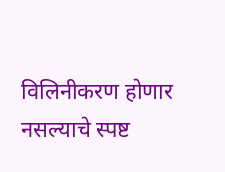विलिनीकरण होणार नसल्याचे स्पष्ट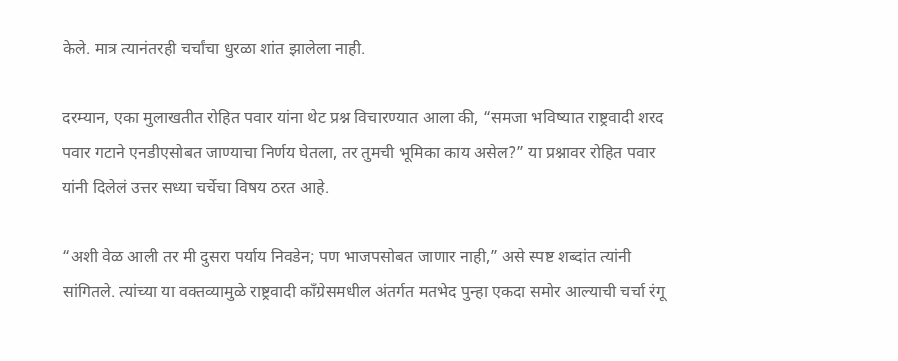केले. मात्र त्यानंतरही चर्चांचा धुरळा शांत झालेला नाही.

दरम्यान, एका मुलाखतीत रोहित पवार यांना थेट प्रश्न विचारण्यात आला की, “समजा भविष्यात राष्ट्रवादी शरद पवार गटाने एनडीएसोबत जाण्याचा निर्णय घेतला, तर तुमची भूमिका काय असेल?” या प्रश्नावर रोहित पवार यांनी दिलेलं उत्तर सध्या चर्चेचा विषय ठरत आहे.

“अशी वेळ आली तर मी दुसरा पर्याय निवडेन; पण भाजपसोबत जाणार नाही,” असे स्पष्ट शब्दांत त्यांनी सांगितले. त्यांच्या या वक्तव्यामुळे राष्ट्रवादी काँग्रेसमधील अंतर्गत मतभेद पुन्हा एकदा समोर आल्याची चर्चा रंगू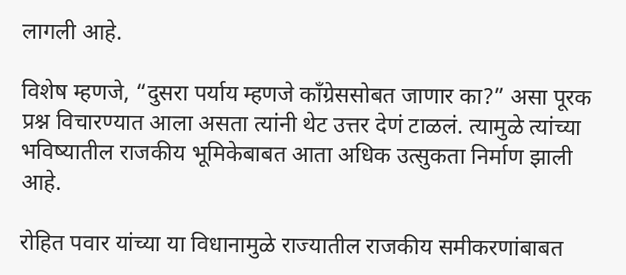लागली आहे.

विशेष म्हणजे, “दुसरा पर्याय म्हणजे काँग्रेससोबत जाणार का?” असा पूरक प्रश्न विचारण्यात आला असता त्यांनी थेट उत्तर देणं टाळलं. त्यामुळे त्यांच्या भविष्यातील राजकीय भूमिकेबाबत आता अधिक उत्सुकता निर्माण झाली आहे.

रोहित पवार यांच्या या विधानामुळे राज्यातील राजकीय समीकरणांबाबत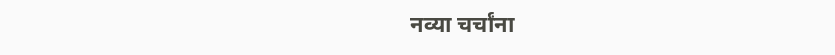नव्या चर्चांना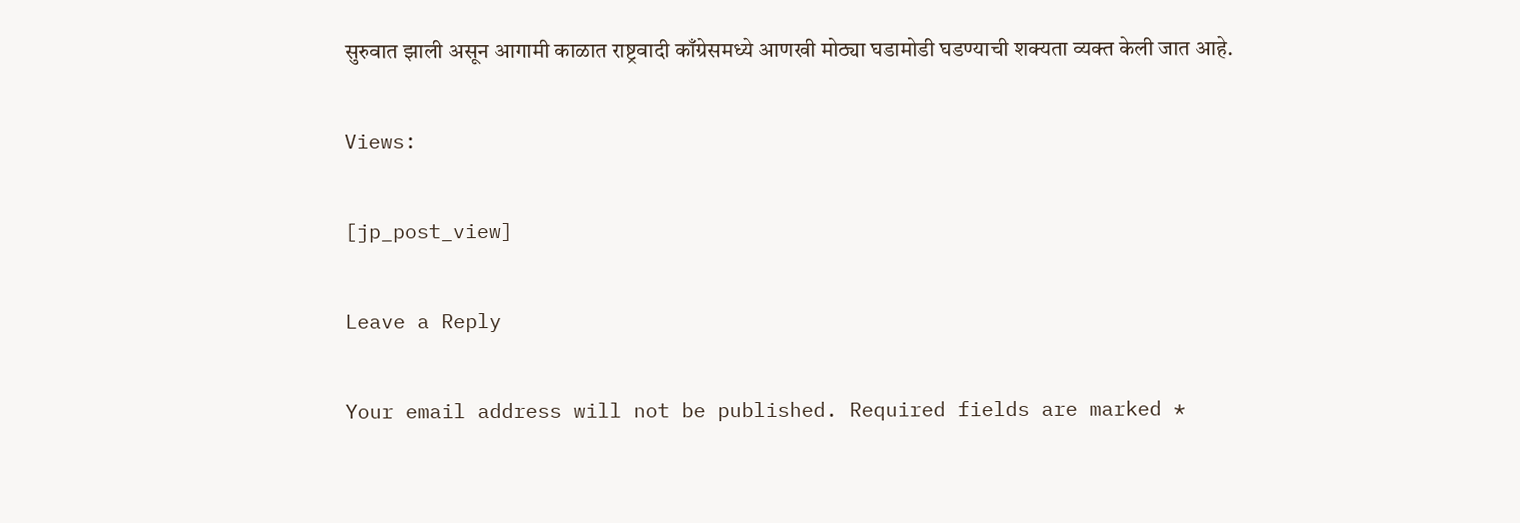सुरुवात झाली असून आगामी काळात राष्ट्रवादी काँग्रेसमध्ये आणखी मोठ्या घडामोडी घडण्याची शक्यता व्यक्त केली जात आहे.

Views:

[jp_post_view]

Leave a Reply

Your email address will not be published. Required fields are marked *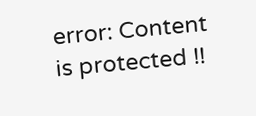error: Content is protected !!